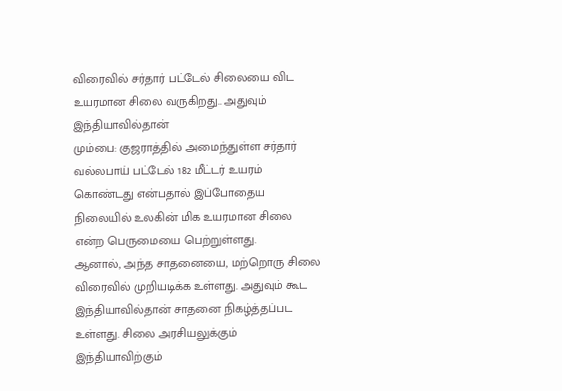விரைவில் சர்தார் பட்டேல் சிலையை விட உயரமான சிலை வருகிறது.. அதுவும் இந்தியாவில்தான்
மும்பை: குஜராத்தில் அமைந்துள்ள சர்தார் வல்லபாய் பட்டேல் 182 மீட்டர் உயரம் கொண்டது என்பதால் இப்போதைய நிலையில் உலகின் மிக உயரமான சிலை என்ற பெருமையை பெற்றுள்ளது.
ஆனால், அந்த சாதனையை, மற்றொரு சிலை விரைவில் முறியடிக்க உள்ளது. அதுவும் கூட இந்தியாவில்தான் சாதனை நிகழ்த்தப்பட உள்ளது. சிலை அரசியலுக்கும் இந்தியாவிற்கும்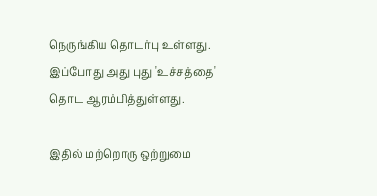நெருங்கிய தொடர்பு உள்ளது. இப்போது அது புது 'உச்சத்தை' தொட ஆரம்பித்துள்ளது.

இதில் மற்றொரு ஒற்றுமை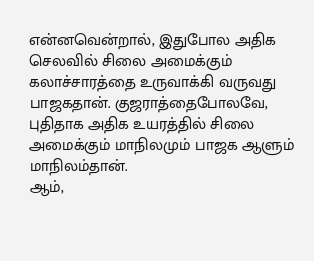என்னவென்றால், இதுபோல அதிக செலவில் சிலை அமைக்கும் கலாச்சாரத்தை உருவாக்கி வருவது பாஜகதான். குஜராத்தைபோலவே, புதிதாக அதிக உயரத்தில் சிலை அமைக்கும் மாநிலமும் பாஜக ஆளும் மாநிலம்தான்.
ஆம்,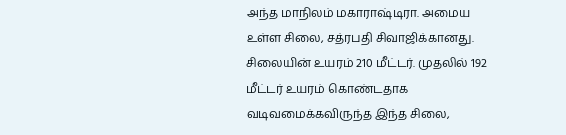அந்த மாநிலம் மகாராஷ்டிரா. அமைய உள்ள சிலை, சத்ரபதி சிவாஜிக்கானது. சிலையின் உயரம் 210 மீட்டர். முதலில் 192 மீட்டர் உயரம் கொண்டதாக வடிவமைக்கவிருந்த இந்த சிலை,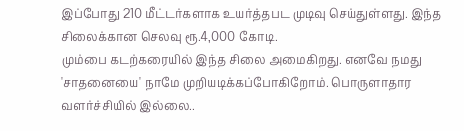இப்போது 210 மீட்டர்களாக உயர்த்தபட முடிவு செய்துள்ளது. இந்த சிலைக்கான செலவு ரூ.4,000 கோடி.
மும்பை கடற்கரையில் இந்த சிலை அமைகிறது. எனவே நமது 'சாதனையை' நாமே முறியடிக்கப்போகிறோம். பொருளாதார வளர்ச்சியில் இல்லை..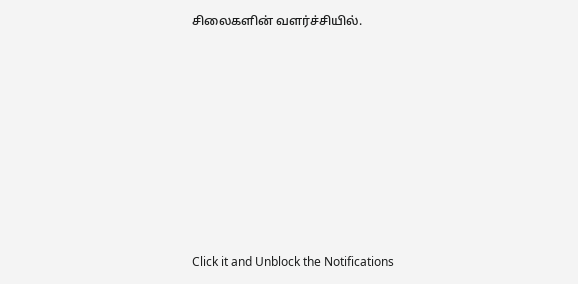சிலைகளின் வளர்ச்சியில்.












Click it and Unblock the Notifications